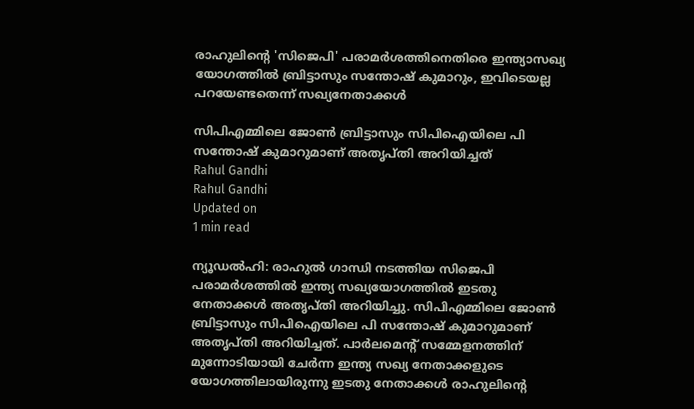രാഹുലിന്റെ 'സിജെപി' പരാമര്‍ശത്തിനെതിരെ ഇന്ത്യാസഖ്യ യോഗത്തില്‍ ബ്രിട്ടാസും സന്തോഷ് കുമാറും, ഇവിടെയല്ല പറയേണ്ടതെന്ന് സഖ്യനേതാക്കള്‍

സിപിഎമ്മിലെ ജോണ്‍ ബ്രിട്ടാസും സിപിഐയിലെ പി സന്തോഷ് കുമാറുമാണ് അതൃപ്തി അറിയിച്ചത്
Rahul Gandhi
Rahul Gandhi
Updated on
1 min read

ന്യൂഡല്‍ഹി: രാഹുല്‍ ഗാന്ധി നടത്തിയ സിജെപി പരാമര്‍ശത്തില്‍ ഇന്ത്യ സഖ്യയോഗത്തില്‍ ഇടതു നേതാക്കള്‍ അതൃപ്തി അറിയിച്ചു. സിപിഎമ്മിലെ ജോണ്‍ ബ്രിട്ടാസും സിപിഐയിലെ പി സന്തോഷ് കുമാറുമാണ് അതൃപ്തി അറിയിച്ചത്. പാര്‍ലമെന്റ് സമ്മേളനത്തിന് മുന്നോടിയായി ചേര്‍ന്ന ഇന്ത്യ സഖ്യ നേതാക്കളുടെ യോഗത്തിലായിരുന്നു ഇടതു നേതാക്കള്‍ രാഹുലിന്റെ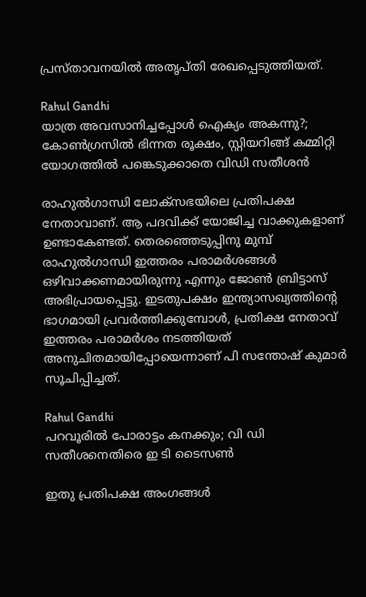പ്രസ്താവനയില്‍ അതൃപ്തി രേഖപ്പെടുത്തിയത്.

Rahul Gandhi
യാത്ര അവസാനിച്ചപ്പോള്‍ ഐക്യം അകന്നു?; കോണ്‍ഗ്രസില്‍ ഭിന്നത രൂക്ഷം, സ്റ്റിയറിങ്ങ് കമ്മിറ്റി യോഗത്തില്‍ പങ്കെടുക്കാതെ വിഡി സതീശന്‍

രാഹുല്‍ഗാന്ധി ലോക്‌സഭയിലെ പ്രതിപക്ഷ നേതാവാണ്. ആ പദവിക്ക് യോജിച്ച വാക്കുകളാണ് ഉണ്ടാകേണ്ടത്. തെരഞ്ഞെടുപ്പിനു മുമ്പ് രാഹുല്‍ഗാന്ധി ഇത്തരം പരാമര്‍ശങ്ങള്‍ ഒഴിവാക്കണമായിരുന്നു എന്നും ജോണ്‍ ബ്രിട്ടാസ് അഭിപ്രായപ്പെട്ടു. ഇടതുപക്ഷം ഇന്ത്യാസഖ്യത്തിന്റെ ഭാഗമായി പ്രവര്‍ത്തിക്കുമ്പോള്‍, പ്രതിക്ഷ നേതാവ് ഇത്തരം പരാമര്‍ശം നടത്തിയത് അനുചിതമായിപ്പോയെന്നാണ് പി സന്തോഷ് കുമാര്‍ സൂചിപ്പിച്ചത്.

Rahul Gandhi
പറവൂരില്‍ പോരാട്ടം കനക്കും; വി ഡി സതീശനെതിരെ ഇ ടി ടൈസണ്‍

ഇതു പ്രതിപക്ഷ അംഗങ്ങള്‍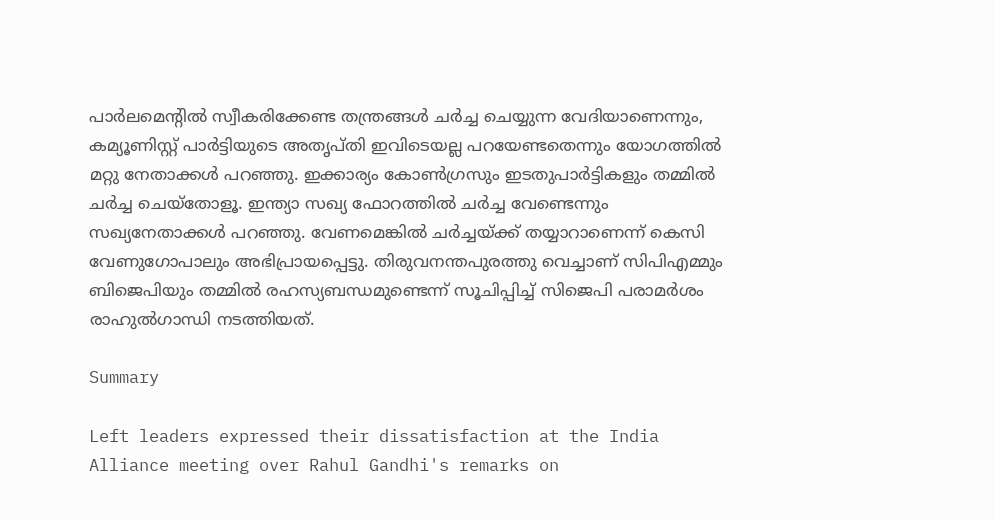പാര്‍ലമെന്റില്‍ സ്വീകരിക്കേണ്ട തന്ത്രങ്ങള്‍ ചര്‍ച്ച ചെയ്യുന്ന വേദിയാണെന്നും, കമ്യൂണിസ്റ്റ് പാര്‍ട്ടിയുടെ അതൃപ്തി ഇവിടെയല്ല പറയേണ്ടതെന്നും യോഗത്തില്‍ മറ്റു നേതാക്കള്‍ പറഞ്ഞു. ഇക്കാര്യം കോണ്‍ഗ്രസും ഇടതുപാര്‍ട്ടികളും തമ്മില്‍ ചര്‍ച്ച ചെയ്‌തോളൂ. ഇന്ത്യാ സഖ്യ ഫോറത്തില്‍ ചര്‍ച്ച വേണ്ടെന്നും സഖ്യനേതാക്കള്‍ പറഞ്ഞു. വേണമെങ്കില്‍ ചര്‍ച്ചയ്ക്ക് തയ്യാറാണെന്ന് കെസി വേണുഗോപാലും അഭിപ്രായപ്പെട്ടു. തിരുവനന്തപുരത്തു വെച്ചാണ് സിപിഎമ്മും ബിജെപിയും തമ്മില്‍ രഹസ്യബന്ധമുണ്ടെന്ന് സൂചിപ്പിച്ച് സിജെപി പരാമര്‍ശം രാഹുല്‍ഗാന്ധി നടത്തിയത്.

Summary

Left leaders expressed their dissatisfaction at the India Alliance meeting over Rahul Gandhi's remarks on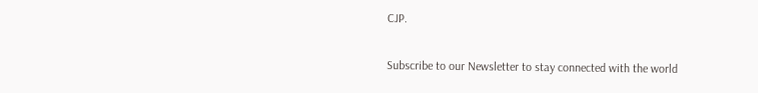CJP.

Subscribe to our Newsletter to stay connected with the world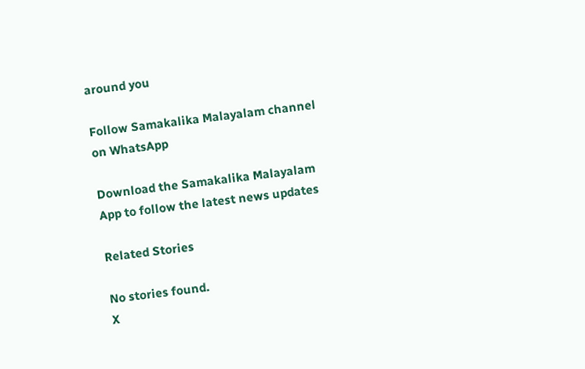around you

Follow Samakalika Malayalam channel on WhatsApp

Download the Samakalika Malayalam App to follow the latest news updates

Related Stories

No stories found.
X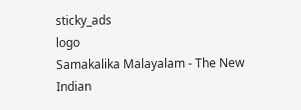sticky_ads
logo
Samakalika Malayalam - The New Indian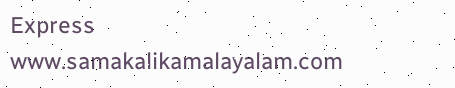Express
www.samakalikamalayalam.com